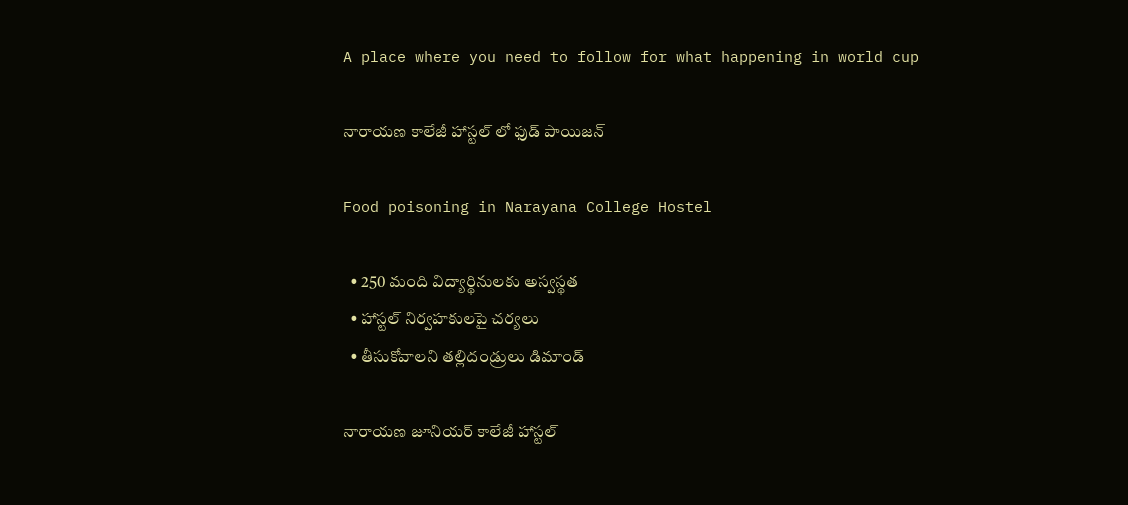A place where you need to follow for what happening in world cup

నారాయణ కాలేజీ హాస్టల్ లో ఫుడ్ పాయిజన్

Food poisoning in Narayana College Hostel

  • 250 మంది విద్యార్థినులకు అస్వస్థత
  • హాస్టల్ నిర్వహకులపై చర్యలు
  • తీసుకోవాలని తల్లిదండ్రులు డిమాండ్

నారాయణ జూనియర్ కాలేజీ హాస్టల్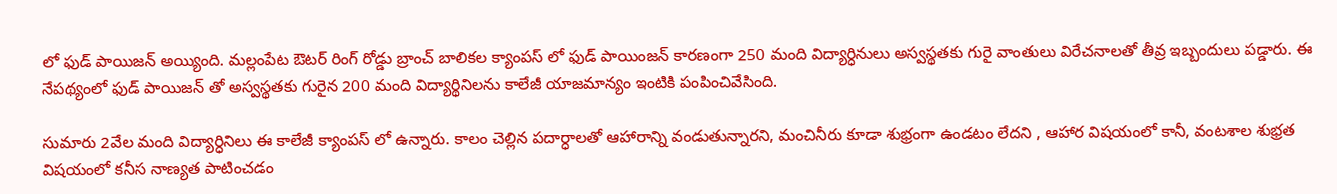లో ఫుడ్ పాయిజన్ అయ్యింది. మల్లంపేట ఔటర్ రింగ్ రోడ్డు బ్రాంచ్ బాలికల క్యాంపస్ లో ఫుడ్ పాయింజన్ కారణంగా 250 మంది విద్యార్ధినులు అస్వస్థతకు గురై వాంతులు విరేచనాలతో తీవ్ర ఇబ్బందులు పడ్డారు. ఈ నేపథ్యంలో ఫుడ్ పాయిజన్ తో అస్వస్థతకు గురైన 200 మంది విద్యార్థినిలను కాలేజీ యాజమాన్యం ఇంటికి పంపించివేసింది.

సుమారు 2వేల మంది విద్యార్ధినిలు ఈ కాలేజీ క్యాంపస్ లో ఉన్నారు. కాలం చెల్లిన పదార్ధాలతో ఆహారాన్ని వండుతున్నారని, మంచినీరు కూడా శుభ్రంగా ఉండటం లేదని , ఆహార విషయంలో కానీ, వంటశాల శుభ్రత విషయంలో కనీస నాణ్యత పాటించడం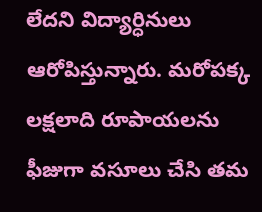లేదని విద్యార్ధినులు ఆరోపిస్తున్నారు. మరోపక్క లక్షలాది రూపాయలను ఫీజుగా వసూలు చేసి తమ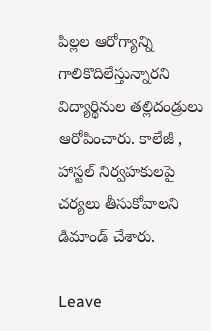పిల్లల ఆరోగ్యాన్ని గాలికొదిలేస్తున్నారని విద్యార్థినుల తల్లిదండ్రులు ఆరోపించారు. కాలేజీ , హాస్టల్ నిర్వహకులపై చర్యలు తీసుకోవాలని డిమాండ్ చేశారు.

Leave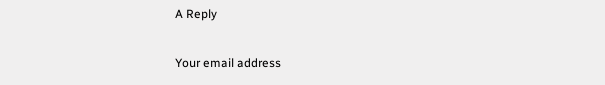A Reply

Your email address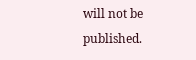will not be published.